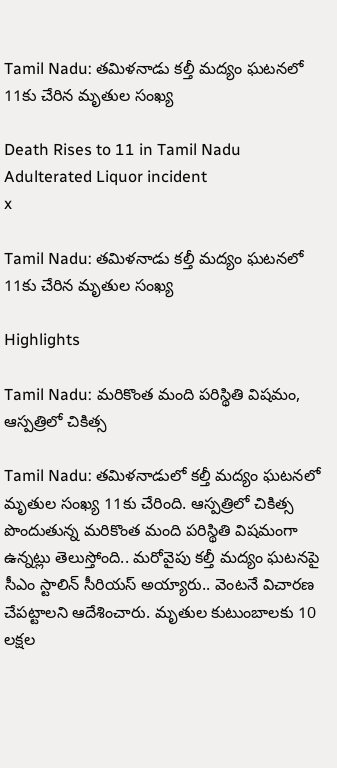Tamil Nadu: తమిళనాడు కల్తీ మద్యం ఘటనలో 11కు చేరిన మృతుల సంఖ్య

Death Rises to 11 in Tamil Nadu Adulterated Liquor incident
x

Tamil Nadu: తమిళనాడు కల్తీ మద్యం ఘటనలో 11కు చేరిన మృతుల సంఖ్య

Highlights

Tamil Nadu: మరికొంత మంది పరిస్థితి విషమం, ఆస్పత్రిలో చికిత్స

Tamil Nadu: తమిళనాడులో కల్తీ మద్యం ఘటనలో మృతుల సంఖ్య 11కు చేరింది. ఆస్పత్రిలో చికిత్స పొందుతున్న మరికొంత మంది పరిస్థితి విషమంగా ఉన్నట్లు తెలుస్తోంది.. మరోవైపు కల్తీ మద్యం ఘటనపై సీఎం స్టాలిన్‌ సీరియస్‌ అయ్యారు.. వెంటనే విచారణ చేపట్టాలని ఆదేశించారు. మృతుల కుటుంబాలకు 10 లక్షల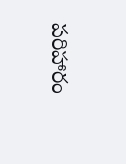పరిహారం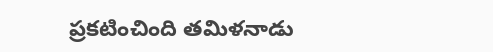ప్రకటించింది తమిళనాడు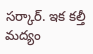సర్కార్. ఇక కల్తీ మద్యం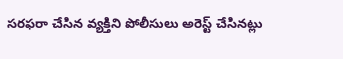సరఫరా చేసిన వ్యక్తిని పోలీసులు అరెస్ట్‌ చేసినట్లు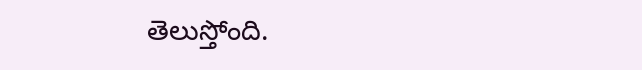తెలుస్తోంది.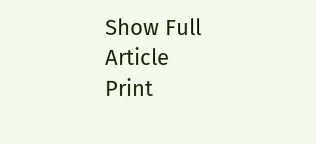Show Full Article
Print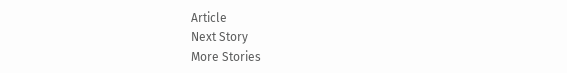Article
Next Story
More Stories